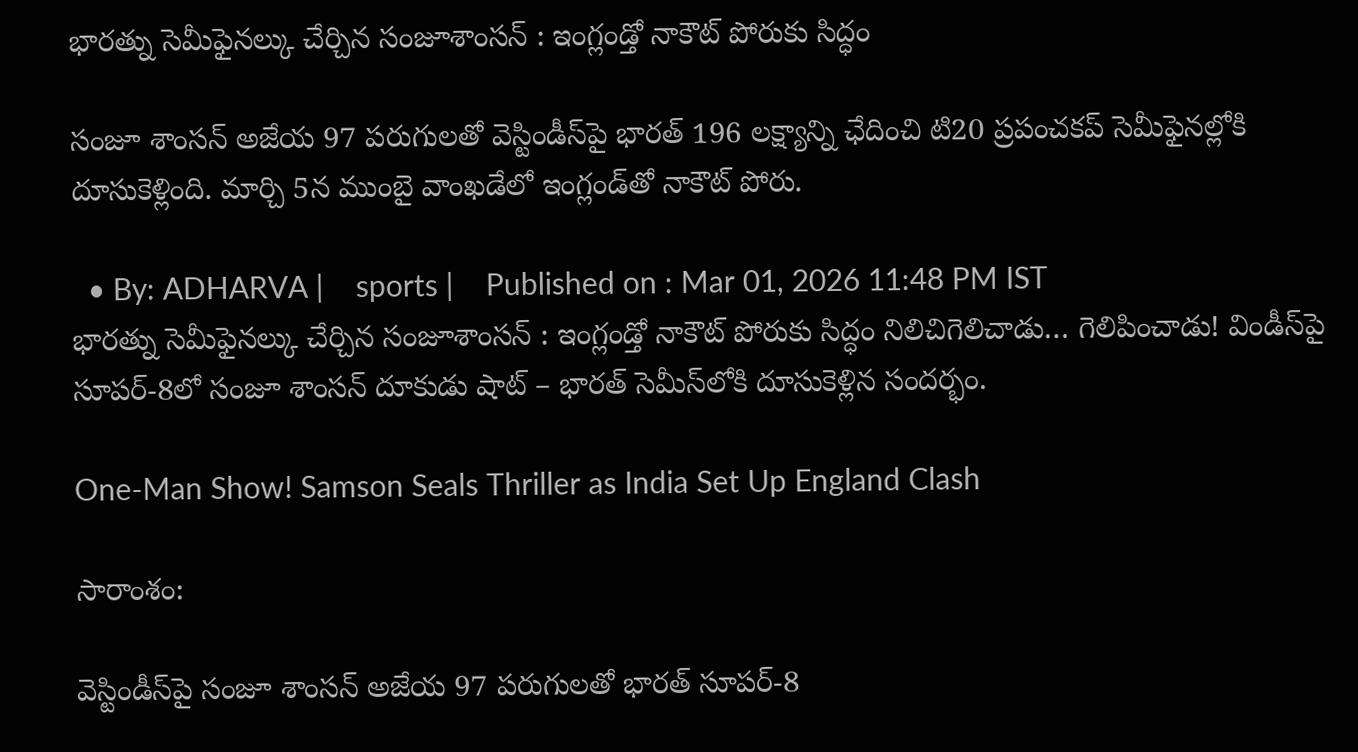భారత్ను సెమీఫైనల్కు చేర్చిన సంజూశాంసన్ : ఇంగ్లండ్తో నాకౌట్ పోరుకు సిద్ధం

సంజూ శాంసన్ అజేయ 97 పరుగులతో వెస్టిండీస్‌పై భారత్ 196 లక్ష్యాన్ని ఛేదించి టి20 ప్రపంచకప్ సెమీఫైనల్లోకి దూసుకెళ్లింది. మార్చి 5న ముంబై వాంఖడేలో ఇంగ్లండ్‌తో నాకౌట్ పోరు.

  • By: ADHARVA |    sports |    Published on : Mar 01, 2026 11:48 PM IST
భారత్ను సెమీఫైనల్కు చేర్చిన సంజూశాంసన్ : ఇంగ్లండ్తో నాకౌట్ పోరుకు సిద్ధం నిలిచిగెలిచాడు… గెలిపించాడు! విండీస్‌పై సూపర్-8లో సంజూ శాంసన్ దూకుడు షాట్ – భారత్ సెమీస్‌లోకి దూసుకెళ్లిన సందర్భం.

One-Man Show! Samson Seals Thriller as India Set Up England Clash

సారాంశం:

వెస్టిండీస్‌పై సంజూ శాంసన్ అజేయ 97 పరుగులతో భారత్ సూపర్-8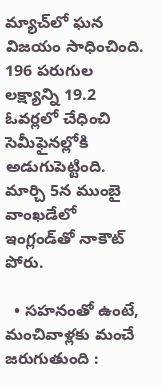మ్యాచ్‌లో ఘన విజయం సాధించింది. 196 పరుగుల లక్ష్యాన్ని 19.2 ఓవర్లలో చేధించి సెమీఫైనల్లోకి అడుగుపెట్టింది. మార్చి 5న ముంబై వాంఖడేలో ఇంగ్లండ్‌తో నాకౌట్ పోరు.

  • సహనంతో ఉంటే, మంచివాళ్లకు మంచే జరుగుతుంది :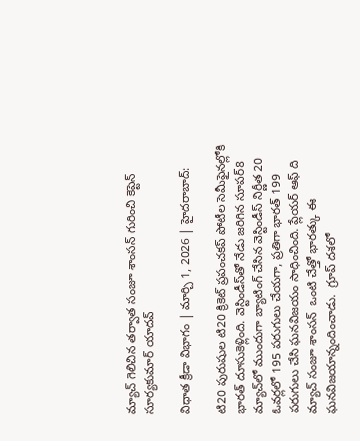మ్యాచ్ గెలిచిన తర్వాత సంజూ శాంసన్ గురించి కెప్టెన్ సూర్యకుమార్ యాదవ్

విధాత క్రీడా విభాగం | మార్చి 1, 2026 | హైద‌రాబాద్‌:

టి20 పురుషుల టి20 క్రికెట్ ప్ర‌పంచ‌క‌ప్ పోటీల‌ సెమీఫైనల్లోకి భార‌త్ దూసుకెళ్లింది. వెస్టిండీస్‌తో నేడు జ‌రిగిన సూప‌ర్‌8 మ్యాచ్‌లో ముందుగా బ్యాటింగ్ చేసిన వెస్టిండీస్ నిర్ణీత 20 ఓవ‌ర్ల‌లో 195 ప‌రుగులు చేయ‌గా, ప్ర‌తిగా భార‌త్ 199 ప‌రుగులు చేసి ఘనవిజయం సాధించింది. ప్లేయర్ ఆఫ్ ది మ్యాచ్ సంజూ శాంసన్  ఒంటి చేత్తో భారత్కు ఈ ఘనవిజయాన్నందించాడు.  గ్రూప్ దశలో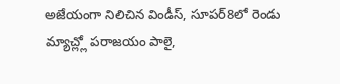అజేయంగా నిలిచిన విండీస్, సూపర్8లో రెండు మ్యాచ్ల్లో పరాజయం పాలై,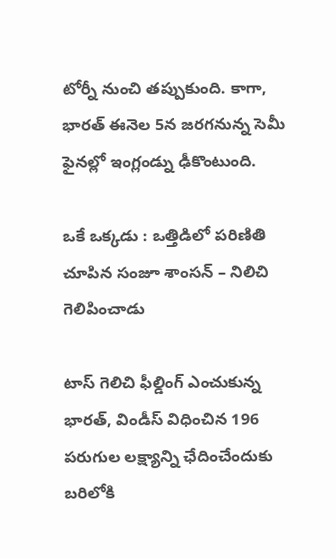టోర్నీ నుంచి తప్పుకుంది. కాగా, భారత్ ఈనెల 5న జరగనున్న సెమీ ఫైనల్లో ఇంగ్లండ్ను ఢీకొంటుంది.

ఒకే ఒక్కడు : ఒత్తిడిలో పరిణితి చూపిన సంజూ శాంసన్ – నిలిచి గెలిపించాడు

టాస్ గెలిచి ఫీల్డింగ్ ఎంచుకున్న భార‌త్‌, విండీస్ విధించిన 196 ప‌రుగుల ల‌క్ష్యాన్ని ఛేదించేందుకు బ‌రిలోకి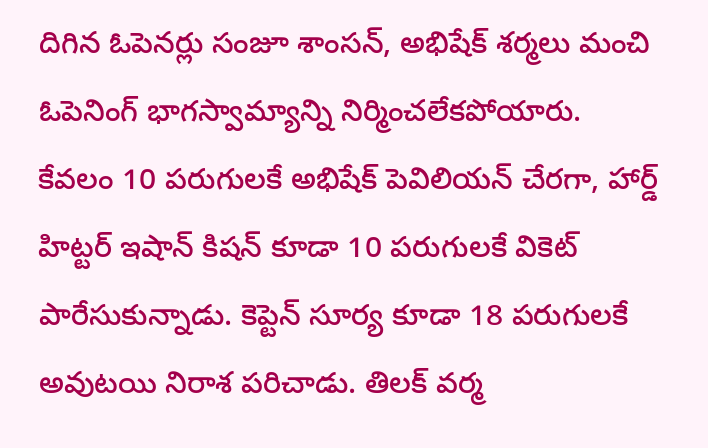దిగిన ఓపెన‌ర్లు సంజూ శాంస‌న్‌, అభిషేక్ శ‌ర్మ‌లు మంచి ఓపెనింగ్ భాగ‌స్వామ్యాన్ని నిర్మించ‌లేక‌పోయారు. కేవ‌లం 10 ప‌రుగుల‌కే అభిషేక్ పెవిలియ‌న్ చేర‌గా, హార్డ్ హిట్ట‌ర్ ఇషాన్ కిష‌న్ కూడా 10 ప‌రుగుల‌కే వికెట్ పారేసుకున్నాడు. కెప్టెన్ సూర్య కూడా 18 ప‌రుగుల‌కే అవుట‌యి నిరాశ ప‌రిచాడు. తిల‌క్ వ‌ర్మ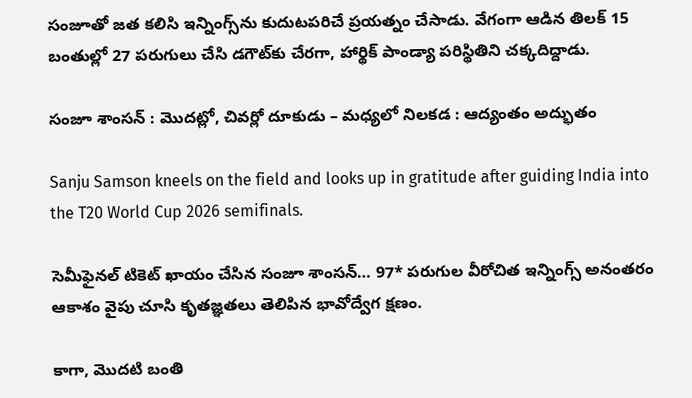సంజూతో జ‌త క‌లిసి ఇన్నింగ్స్‌ను కుదుట‌ప‌రిచే ప్ర‌య‌త్నం చేసాడు. వేగంగా ఆడిన తిల‌క్ 15 బంతుల్లో 27 ప‌రుగులు చేసి డ‌గౌట్‌కు చేర‌గా, హార్థిక్ పాండ్యా ప‌రిస్థితిని చ‌క్క‌దిద్దాడు.

సంజూ శాంసన్ : మొదట్లో, చివర్లో దూకుడు – మధ్యలో నిలకడ : ఆద్యంతం అద్భుతం

Sanju Samson kneels on the field and looks up in gratitude after guiding India into the T20 World Cup 2026 semifinals.

సెమీఫైనల్ టికెట్ ఖాయం చేసిన సంజూ శాంసన్… 97* పరుగుల వీరోచిత ఇన్నింగ్స్ అనంతరం ఆకాశం వైపు చూసి కృతజ్ఞతలు తెలిపిన భావోద్వేగ క్షణం.

కాగా, మొద‌టి బంతి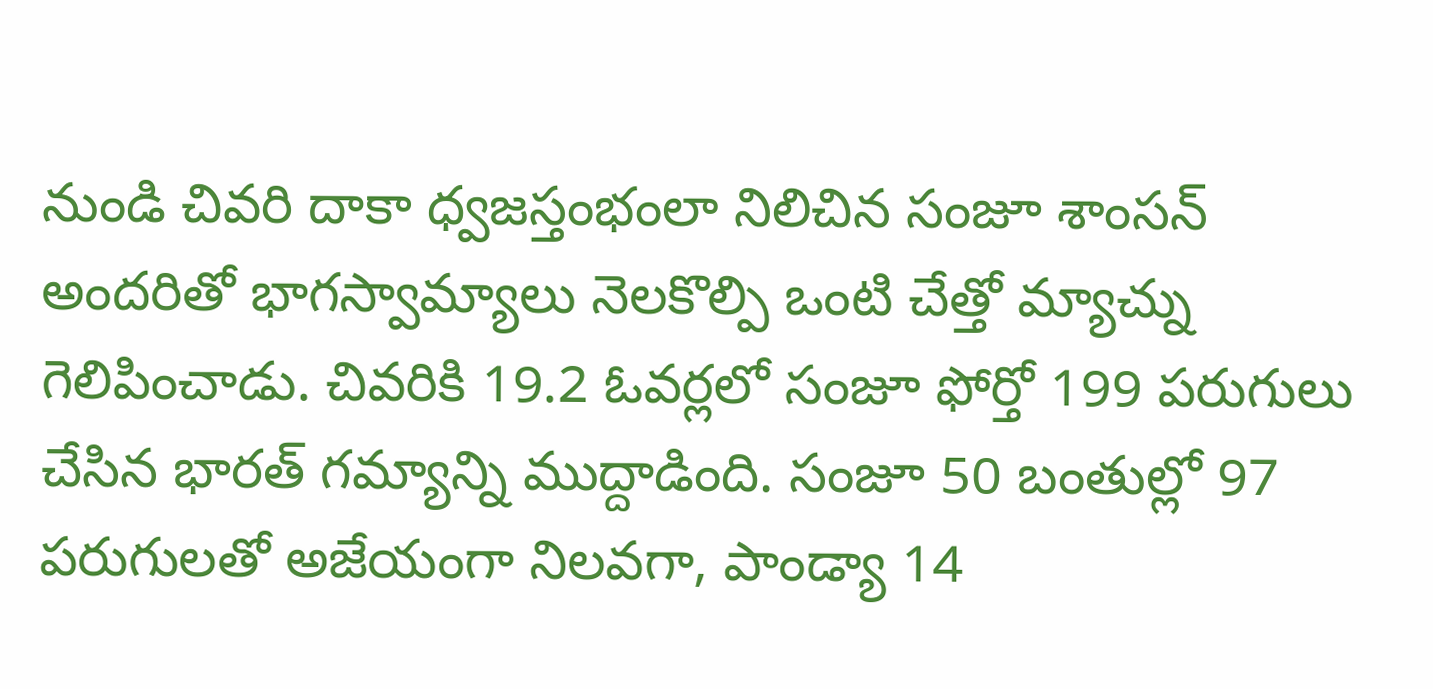నుండి చివ‌రి దాకా ధ్వ‌జ‌స్తంభంలా నిలిచిన సంజూ శాంస‌న్ అంద‌రితో భాగస్వామ్యాలు నెల‌కొల్పి ఒంటి చేత్తో మ్యాచ్ను గెలిపించాడు. చివ‌రికి 19.2 ఓవ‌ర్ల‌లో సంజూ ఫోర్తో 199 పరుగులు చేసిన భార‌త్ గమ్యాన్ని ముద్దాడింది. సంజూ 50 బంతుల్లో 97 ప‌రుగుల‌తో అజేయంగా నిల‌వ‌గా, పాండ్యా 14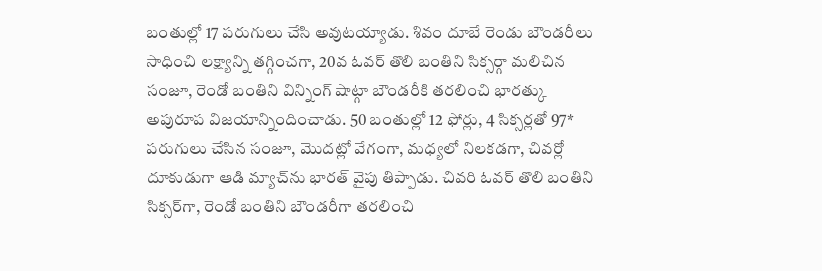బంతుల్లో 17 ప‌రుగులు చేసి అవుటయ్యాడు. శివం దూబే రెండు బౌండరీలు సాధించి లక్ష్యాన్ని తగ్గించగా, 20వ ఓవర్ తొలి బంతిని సిక్సర్గా మలిచిన సంజూ, రెండో బంతిని విన్నింగ్ షాట్గా బౌండరీకి తరలించి భారత్కు అపురూప విజయాన్నిందించాడు. 50 బంతుల్లో 12 ఫోర్లు, 4 సిక్సర్లతో 97* పరుగులు చేసిన సంజూ, మొదట్లో వేగంగా, మధ్యలో నిలకడగా, చివర్లో దూకుడుగా ఆడి మ్యాచ్‌ను భారత్ వైపు తిప్పాడు. చివరి ఓవర్ తొలి బంతిని సిక్సర్‌గా, రెండో బంతిని బౌండరీగా తరలించి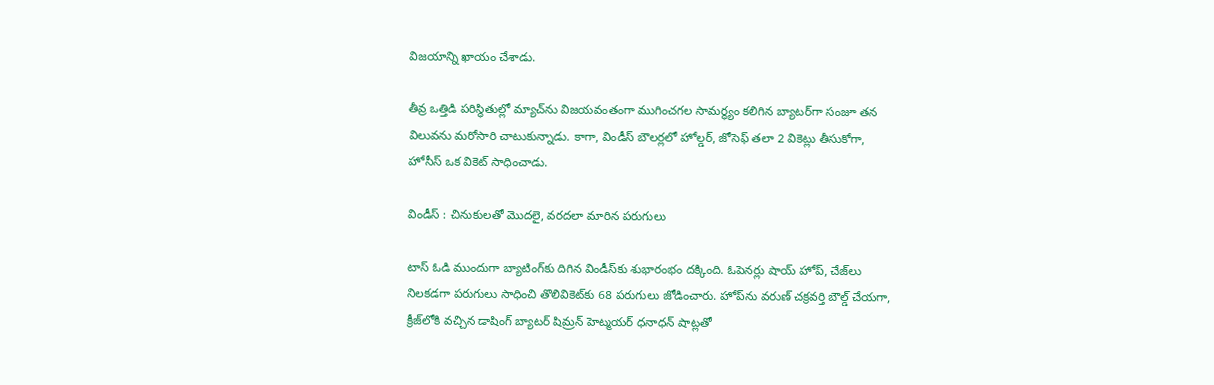విజయాన్ని ఖాయం చేశాడు.

తీవ్ర ఒత్తిడి పరిస్థితుల్లో మ్యాచ్‌ను విజయవంతంగా ముగించగల సామర్థ్యం కలిగిన బ్యాటర్‌గా సంజూ తన విలువను మరోసారి చాటుకున్నాడు. కాగా, విండీస్ బౌల‌ర్ల‌లో హోల్డ‌ర్, జోసెఫ్ తలా 2 వికెట్లు తీసుకోగా, హోసీస్‌ ఒక వికెట్ సాధించాడు.

విండీస్ : చినుకులతో మొదలై, వరదలా మారిన పరుగులు

టాస్ ఓడి ముందుగా బ్యాటింగ్‌కు దిగిన విండీస్‌కు శుభారంభం ద‌క్కింది. ఓపెన‌ర్లు షాయ్ హోప్‌, చేజ్‌లు నిల‌క‌డ‌గా ప‌రుగులు సాధించి తొలివికెట్‌కు 68 ప‌రుగులు జోడించారు. హోప్‌ను వ‌రుణ్ చ‌క్ర‌వ‌ర్తి బౌల్డ్ చేయ‌గా, క్రీజ్‌లోకి వ‌చ్చిన డాషింగ్ బ్యాట‌ర్ షిమ్ర‌న్ హెట్మ‌య‌ర్ ధ‌నాధ‌న్ షాట్ల‌తో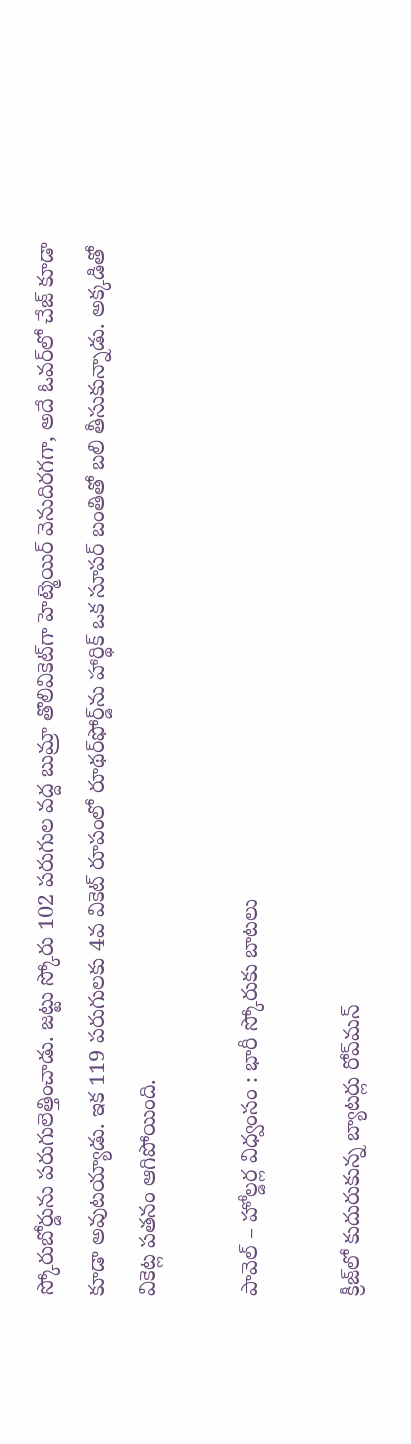స్కోరుబోర్డును ప‌రుగులెత్తించాడు. జ‌ట్టు స్కోరు 102 ప‌రుగుల వ‌ద్ద బుమ్రా తొలివికెట్‌గా హెట్మెయిర్ వెనుదిర‌గ‌గా, అదే ఓవ‌ర్‌లో చేజ్ కూడా కూడా అవుట‌య్యాడు. ఇక 119 ప‌రుగుల‌కు 4వ వికెట్ రూపంలో రూథ‌ర్‌ఫోర్డ్‌ను హార్థిక్ ఒక సూప‌ర్ బంతితో బ‌లి తీసుకున్నాడు. అక్కడితో వికెట్ల ప‌త‌నం ఆగిపోయింది.

పావెల్ – హోల్డర్ల విధ్వంసం : భారీ స్కోరుకు బాటలు

క్రీజ్‌లో కుదురుకున్న బ్యాట‌ర్లు రోవ్‌మన్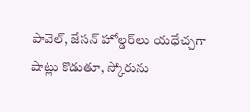పావెల్‌, జేస‌న్ హోల్డ‌ర్‌లు య‌ధేచ్చ‌గా షాట్లు కొడుతూ, స్కోరును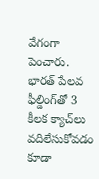వేగంగా పెంచారు. భార‌త్ పేల‌వ ఫీల్డింగ్‌తో 3 కీల‌క క్యాచ్‌లు వ‌దిలేసుకోవ‌డం కూడా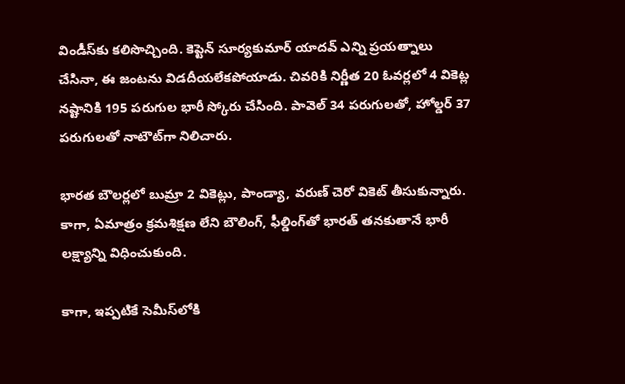విండీస్‌కు క‌లిసొచ్చింది. కెప్టెన్ సూర్య‌కుమార్ యాద‌వ్ ఎన్ని ప్ర‌య‌త్నాలు చేసినా, ఈ జంట‌ను విడ‌దీయ‌లేక‌పోయాడు. చివ‌రికి నిర్ణీత 20 ఓవ‌ర్ల‌లో 4 వికెట్ల న‌ష్టానికి 195 ప‌రుగుల భారీ స్కోరు చేసింది. పావెల్ 34 ప‌రుగుల‌తో, హోల్డ‌ర్ 37 ప‌రుగుల‌తో నాటౌట్‌గా నిలిచారు.

భార‌త బౌల‌ర్ల‌లో బుమ్రా 2 వికెట్లు, పాండ్యా, వ‌రుణ్ చెరో వికెట్ తీసుకున్నారు. కాగా, ఏమాత్రం క్ర‌మ‌శిక్ష‌ణ లేని బౌలింగ్‌, ఫీల్డింగ్‌తో భార‌త్ తనకుతానే భారీ లక్ష్యాన్ని విధించుకుంది.

కాగా, ఇప్ప‌టికే సెమీస్‌లోకి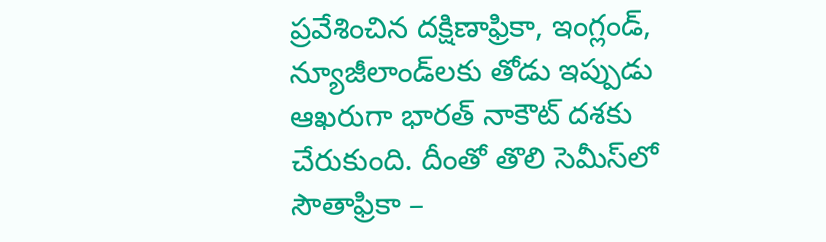ప్ర‌వేశించిన ద‌క్షిణాఫ్రికా, ఇంగ్లండ్‌, న్యూజీలాండ్‌ల‌కు తోడు ఇప్పుడు ఆఖ‌రుగా భారత్ నాకౌట్ ద‌శ‌కు చేరుకుంది. దీంతో తొలి సెమీస్‌లో సౌతాఫ్రికా –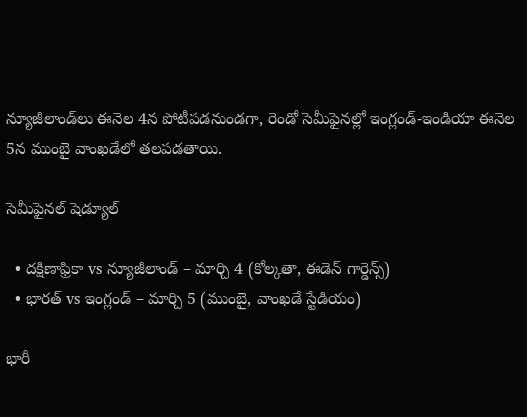న్యూజీలాండ్‌లు ఈనెల 4న‌ పోటీప‌డ‌నుండ‌గా, రెండో సెమీఫైన‌ల్లో ఇంగ్లండ్‌-ఇండియా ఈనెల 5న ముంబై వాంఖడేలో త‌ల‌ప‌డ‌తాయి.

సెమీఫైనల్ షెడ్యూల్

  • దక్షిణాఫ్రికా vs న్యూజీలాండ్ – మార్చి 4 (కోల్కతా, ఈడెన్ గార్డెన్స్)
  • భారత్ vs ఇంగ్లండ్ – మార్చి 5 (ముంబై, వాంఖడే స్టేడియం)

భారీ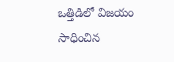ఒత్తిడిలో విజయం సాధించిన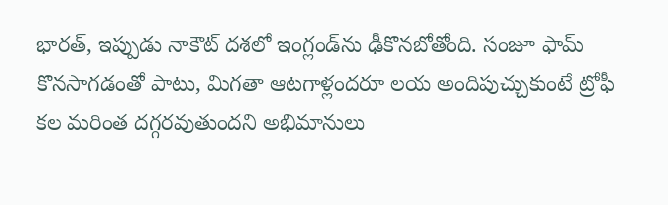భారత్, ఇప్పుడు నాకౌట్ దశలో ఇంగ్లండ్‌ను ఢీకొనబోతోంది. సంజూ ఫామ్ కొనసాగడంతో పాటు, మిగతా ఆటగాళ్లందరూ లయ అందిపుచ్చుకుంటే ట్రోఫీ కల మరింత దగ్గరవుతుందని అభిమానులు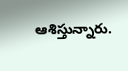ఆశిస్తున్నారు.